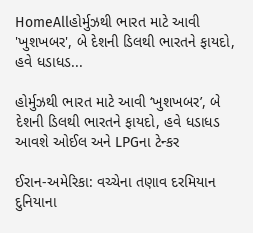HomeAllહોર્મુઝથી ભારત માટે આવી 'ખુશખબર', બે દેશની ડિલથી ભારતને ફાયદો, હવે ધડાધડ...

હોર્મુઝથી ભારત માટે આવી ‘ખુશખબર’, બે દેશની ડિલથી ભારતને ફાયદો, હવે ધડાધડ આવશે ઓઈલ અને LPGના ટેન્કર

ઈરાન-અમેરિકા: વચ્ચેના તણાવ દરમિયાન દુનિયાના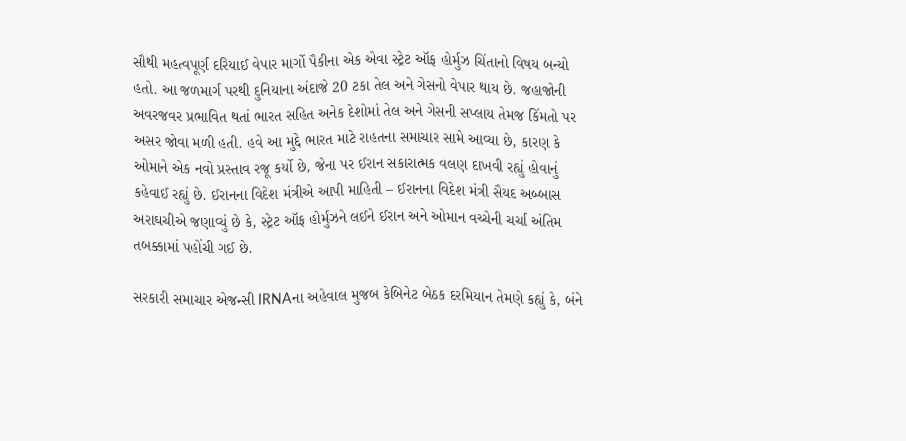સૌથી મહત્વપૂર્ણ દરિયાઈ વેપાર માર્ગો પૈકીના એક એવા સ્ટ્રેટ ઑફ હોર્મુઝ ચિંતાનો વિષય બન્યો હતો. આ જળમાર્ગ પરથી દુનિયાના અંદાજે 20 ટકા તેલ અને ગેસનો વેપાર થાય છે. જહાજોની અવરજવર પ્રભાવિત થતાં ભારત સહિત અનેક દેશોમાં તેલ અને ગેસની સપ્લાય તેમજ કિંમતો પર અસર જોવા મળી હતી. હવે આ મુદ્દે ભારત માટે રાહતના સમાચાર સામે આવ્યા છે, કારણ કે ઓમાને એક નવો પ્રસ્તાવ રજૂ કર્યો છે, જેના પર ઈરાન સકારાત્મક વલણ દાખવી રહ્યું હોવાનું કહેવાઈ રહ્યું છે. ઈરાનના વિદેશ મંત્રીએ આપી માહિતી – ઈરાનના વિદેશ મંત્રી સૈયદ અબ્બાસ અરાઘચીએ જણાવ્યું છે કે, સ્ટ્રેટ ઑફ હોર્મુઝને લઈને ઈરાન અને ઓમાન વચ્ચેની ચર્ચા અંતિમ તબક્કામાં પહોંચી ગઈ છે.

સરકારી સમાચાર એજન્સી IRNAના અહેવાલ મુજબ કેબિનેટ બેઠક દરમિયાન તેમણે કહ્યું કે, બંને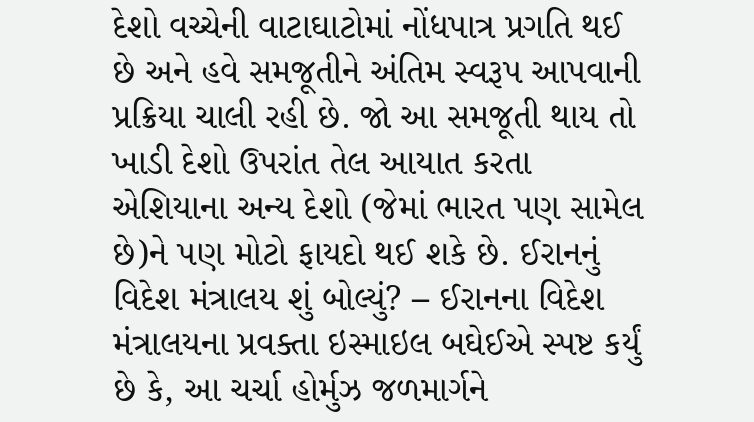દેશો વચ્ચેની વાટાઘાટોમાં નોંધપાત્ર પ્રગતિ થઈ છે અને હવે સમજૂતીને અંતિમ સ્વરૂપ આપવાની પ્રક્રિયા ચાલી રહી છે. જો આ સમજૂતી થાય તો ખાડી દેશો ઉપરાંત તેલ આયાત કરતા એશિયાના અન્ય દેશો (જેમાં ભારત પણ સામેલ છે)ને પણ મોટો ફાયદો થઈ શકે છે. ઈરાનનું વિદેશ મંત્રાલય શું બોલ્યું? – ઈરાનના વિદેશ મંત્રાલયના પ્રવક્તા ઇસ્માઇલ બઘેઈએ સ્પષ્ટ કર્યું છે કે, આ ચર્ચા હોર્મુઝ જળમાર્ગને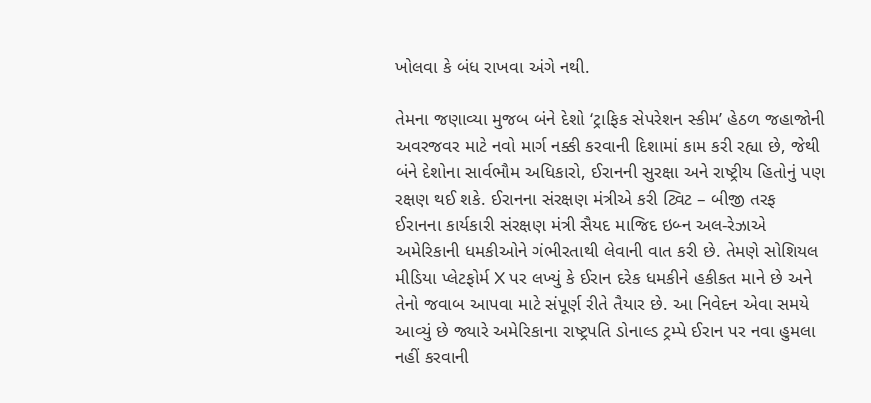ખોલવા કે બંધ રાખવા અંગે નથી.

તેમના જણાવ્યા મુજબ બંને દેશો ‘ટ્રાફિક સેપરેશન સ્કીમ’ હેઠળ જહાજોની અવરજવર માટે નવો માર્ગ નક્કી કરવાની દિશામાં કામ કરી રહ્યા છે, જેથી બંને દેશોના સાર્વભૌમ અધિકારો, ઈરાનની સુરક્ષા અને રાષ્ટ્રીય હિતોનું પણ રક્ષણ થઈ શકે. ઈરાનના સંરક્ષણ મંત્રીએ કરી ટ્વિટ – બીજી તરફ ઈરાનના કાર્યકારી સંરક્ષણ મંત્રી સૈયદ માજિદ ઇબ્ન અલ-રેઝાએ અમેરિકાની ધમકીઓને ગંભીરતાથી લેવાની વાત કરી છે. તેમણે સોશિયલ મીડિયા પ્લેટફોર્મ X પર લખ્યું કે ઈરાન દરેક ધમકીને હકીકત માને છે અને તેનો જવાબ આપવા માટે સંપૂર્ણ રીતે તૈયાર છે. આ નિવેદન એવા સમયે આવ્યું છે જ્યારે અમેરિકાના રાષ્ટ્રપતિ ડોનાલ્ડ ટ્રમ્પે ઈરાન પર નવા હુમલા નહીં કરવાની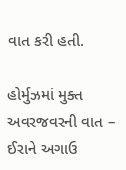વાત કરી હતી.

હોર્મુઝમાં મુક્ત અવરજવરની વાત – ઈરાને અગાઉ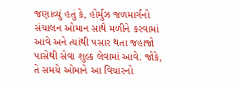જણાવ્યું હતું કે, હોર્મુઝ જળમાર્ગનો સંચાલન ઓમાન સાથે મળીને કરવામાં આવે અને ત્યાંથી પસાર થતા જહાજો પાસેથી સેવા શુલ્ક લેવામાં આવે. જોકે, તે સમયે ઓમાને આ વિચારનો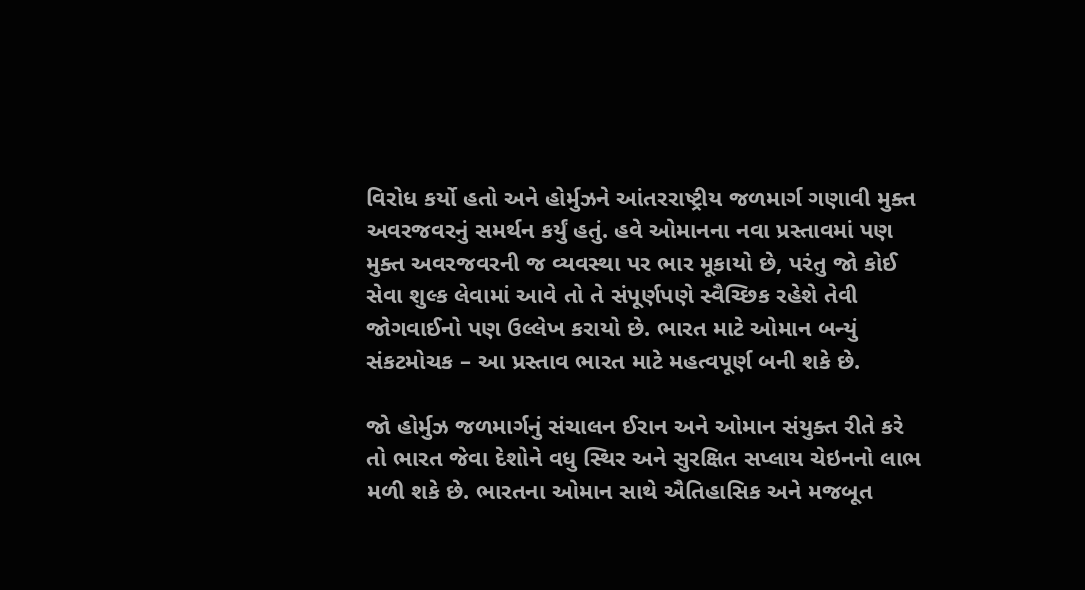વિરોધ કર્યો હતો અને હોર્મુઝને આંતરરાષ્ટ્રીય જળમાર્ગ ગણાવી મુક્ત અવરજવરનું સમર્થન કર્યું હતું. હવે ઓમાનના નવા પ્રસ્તાવમાં પણ મુક્ત અવરજવરની જ વ્યવસ્થા પર ભાર મૂકાયો છે, પરંતુ જો કોઈ સેવા શુલ્ક લેવામાં આવે તો તે સંપૂર્ણપણે સ્વૈચ્છિક રહેશે તેવી જોગવાઈનો પણ ઉલ્લેખ કરાયો છે. ભારત માટે ઓમાન બન્યું સંકટમોચક – આ પ્રસ્તાવ ભારત માટે મહત્વપૂર્ણ બની શકે છે.

જો હોર્મુઝ જળમાર્ગનું સંચાલન ઈરાન અને ઓમાન સંયુક્ત રીતે કરે તો ભારત જેવા દેશોને વધુ સ્થિર અને સુરક્ષિત સપ્લાય ચેઇનનો લાભ મળી શકે છે. ભારતના ઓમાન સાથે ઐતિહાસિક અને મજબૂત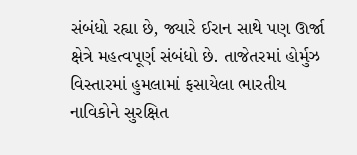સંબંધો રહ્યા છે, જ્યારે ઈરાન સાથે પણ ઊર્જા ક્ષેત્રે મહત્વપૂર્ણ સંબંધો છે. તાજેતરમાં હોર્મુઝ વિસ્તારમાં હુમલામાં ફસાયેલા ભારતીય નાવિકોને સુરક્ષિત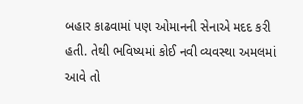બહાર કાઢવામાં પણ ઓમાનની સેનાએ મદદ કરી હતી. તેથી ભવિષ્યમાં કોઈ નવી વ્યવસ્થા અમલમાં આવે તો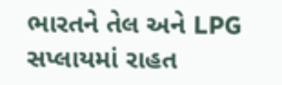ભારતને તેલ અને LPG સપ્લાયમાં રાહત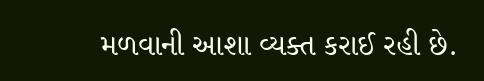મળવાની આશા વ્યક્ત કરાઈ રહી છે.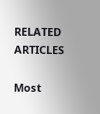RELATED ARTICLES

Most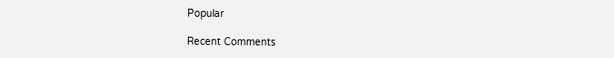Popular

Recent Comments